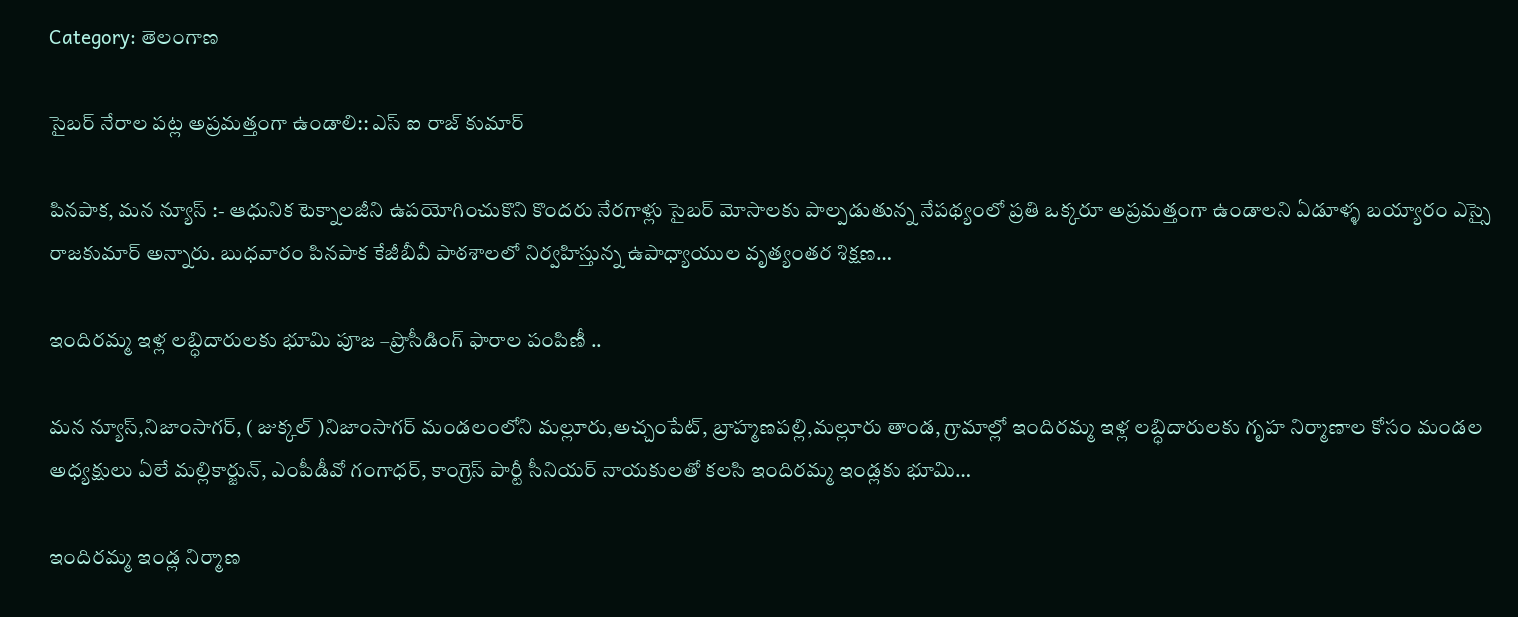Category: తెలంగాణ

సైబర్ నేరాల పట్ల అప్రమత్తంగా ఉండాలి:: ఎస్ ఐ రాజ్ కుమార్

పినపాక, మన న్యూస్ :- ఆధునిక టెక్నాలజీని ఉపయోగించుకొని కొందరు నేరగాళ్లు సైబర్ మోసాలకు పాల్పడుతున్న నేపథ్యంలో ప్రతి ఒక్కరూ అప్రమత్తంగా ఉండాలని ఏడూళ్ళ బయ్యారం ఎస్సై రాజకుమార్ అన్నారు. బుధవారం పినపాక కేజీబీవీ పాఠశాలలో నిర్వహిస్తున్న ఉపాధ్యాయుల వృత్యంతర శిక్షణ…

ఇందిరమ్మ ఇళ్ల లబ్ధిదారులకు భూమి పూజ –ప్రొసీడింగ్ ఫారాల పంపిణీ ..

మన న్యూస్,నిజాంసాగర్, ( జుక్కల్ )నిజాంసాగర్ మండలంలోని మల్లూరు,అచ్చంపేట్, బ్రాహ్మణపల్లి,మల్లూరు తాండ, గ్రామాల్లో ఇందిరమ్మ ఇళ్ల లబ్ధిదారులకు గృహ నిర్మాణాల కోసం మండల అధ్యక్షులు ఏలే మల్లికార్జున్, ఎంపీడీవో గంగాధర్, కాంగ్రెస్ పార్టీ సీనియర్ నాయకులతో కలసి ఇందిరమ్మ ఇండ్లకు భూమి…

ఇందిరమ్మ ఇండ్ల నిర్మాణ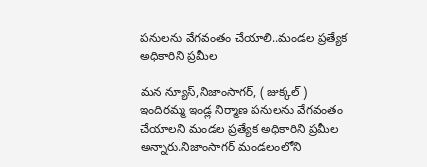పనులను వేగవంతం చేయాలి..మండల ప్రత్యేక అధికారిని ప్రమీల

మన న్యూస్,నిజాంసాగర్, ( జుక్కల్ ) ఇందిరమ్మ ఇండ్ల నిర్మాణ పనులను వేగవంతం చేయాలని మండల ప్రత్యేక అధికారిని ప్రమీల అన్నారు.నిజాంసాగర్ మండలంలోని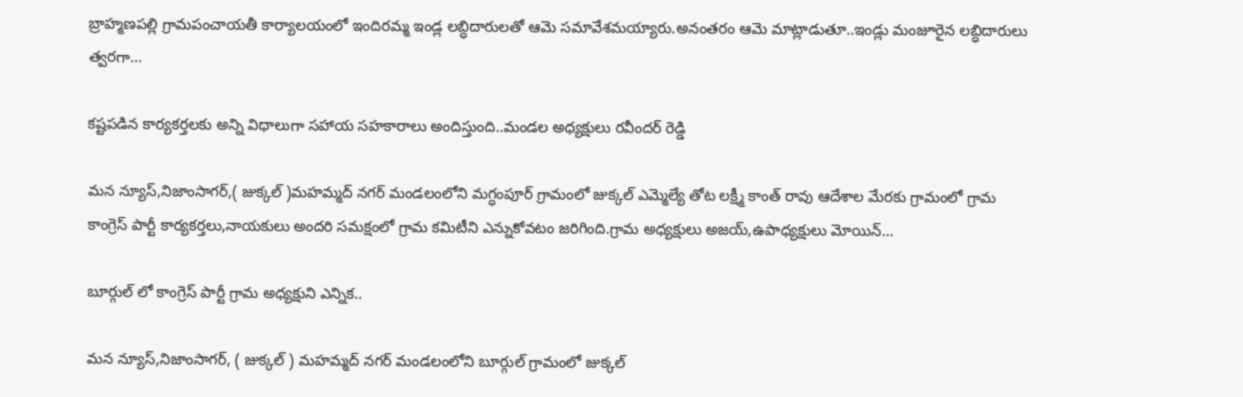బ్రాహ్మణపల్లి గ్రామపంచాయతీ కార్యాలయంలో ఇందిరమ్మ ఇండ్ల లబ్ధిదారులతో ఆమె సమావేశమయ్యారు.అనంతరం ఆమె మాట్లాడుతూ..ఇండ్లు మంజూరైన లబ్ధిదారులు త్వరగా…

కష్టపడిన కార్యకర్తలకు అన్ని విధాలుగా సహాయ సహకారాలు అందిస్తుంది..మండల అధ్యక్షులు రవీందర్ రెడ్డి

మన న్యూస్,నిజాంసాగర్,( జుక్కల్ )మహమ్మద్ నగర్ మండలంలోని మగ్ధంపూర్ గ్రామంలో జుక్కల్ ఎమ్మెల్యే తోట లక్ష్మీ కాంత్ రావు ఆదేశాల మేరకు గ్రామంలో గ్రామ కాంగ్రెస్ పార్టీ కార్యకర్తలు,నాయకులు అందరి సమక్షంలో గ్రామ కమిటీని ఎన్నుకోవటం జరిగింది.గ్రామ అధ్యక్షులు అజయ్,ఉపాధ్యక్షులు మోయిన్…

బూర్గుల్ లో కాంగ్రెస్ పార్టీ గ్రామ అధ్యక్షుని ఎన్నిక..

మన న్యూస్,నిజాంసాగర్, ( జుక్కల్ ) మహమ్మద్ నగర్ మండలంలోని బూర్గుల్ గ్రామంలో జుక్కల్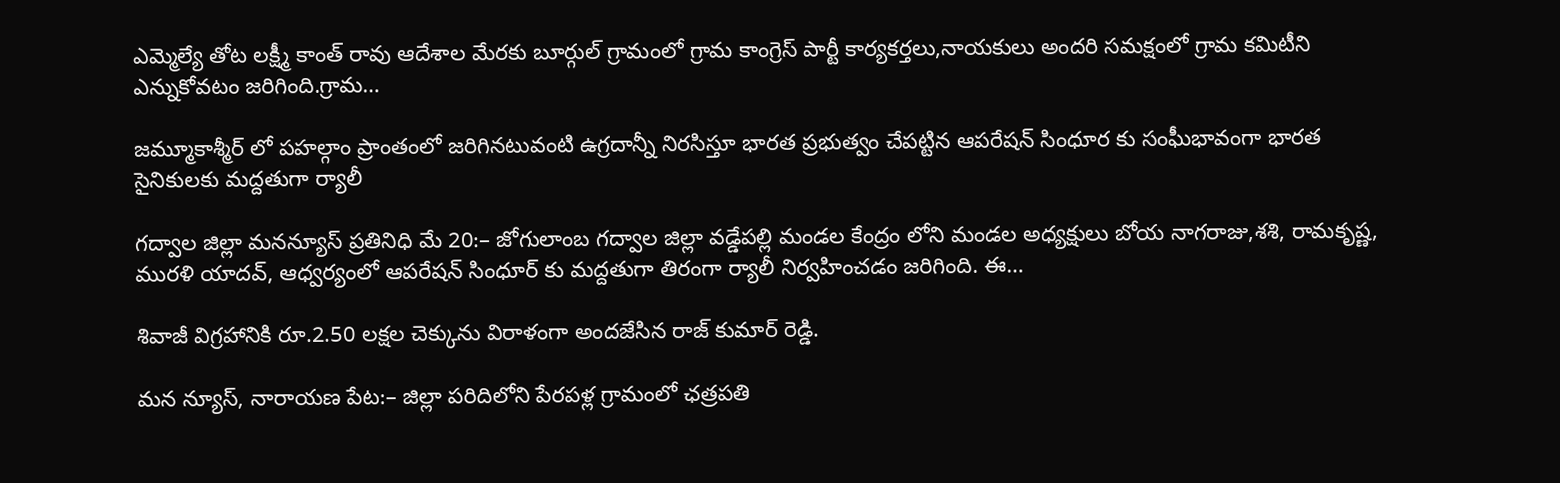ఎమ్మెల్యే తోట లక్ష్మీ కాంత్ రావు ఆదేశాల మేరకు బూర్గుల్ గ్రామంలో గ్రామ కాంగ్రెస్ పార్టీ కార్యకర్తలు,నాయకులు అందరి సమక్షంలో గ్రామ కమిటీని ఎన్నుకోవటం జరిగింది.గ్రామ…

జమ్మూకాశ్మీర్ లో పహల్గాం ప్రాంతంలో జరిగినటువంటి ఉగ్రదాన్నీ నిరసిస్తూ భారత ప్రభుత్వం చేపట్టిన ఆపరేషన్ సింధూర కు సంఘీభావంగా భారత సైనికులకు మద్దతుగా ర్యాలీ

గద్వాల జిల్లా మనన్యూస్ ప్రతినిధి మే 20:– జోగులాంబ గద్వాల జిల్లా వడ్డేపల్లి మండల కేంద్రం లోని మండల అధ్యక్షులు బోయ నాగరాజు,శశి, రామకృష్ణ, మురళి యాదవ్, ఆధ్వర్యంలో ఆపరేషన్ సింధూర్ కు మద్దతుగా తిరంగా ర్యాలీ నిర్వహించడం జరిగింది. ఈ…

శివాజీ విగ్రహానికి రూ.2.50 లక్షల చెక్కును విరాళంగా అందజేసిన రాజ్ కుమార్ రెడ్డి.

మన న్యూస్, నారాయణ పేట:– జిల్లా పరిదిలోని పేరపళ్ల గ్రామంలో ఛత్రపతి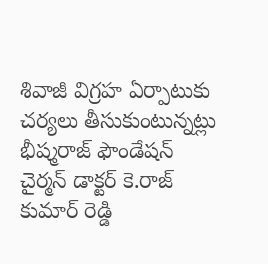శివాజీ విగ్రహ ఏర్పాటుకు చర్యలు తీసుకుంటున్నట్లు భీష్మరాజ్ ఫౌండేషన్ చైర్మన్ డాక్టర్ కె.రాజ్ కుమార్ రెడ్డి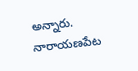అన్నారు. నారాయణపేట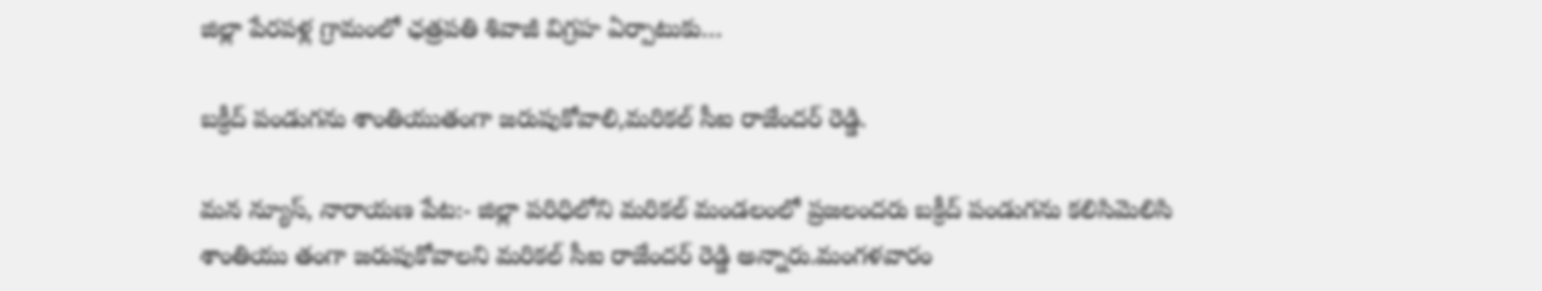జిల్లా పేరపళ్ల గ్రామంలో ఛత్రపతి శివాజీ విగ్రహ ఏర్పాటుకు…

బక్రీద్ పండుగను శాంతియుతంగా జరుపుకోవాలి,మరికల్ సీఐ రాజేందర్ రెడ్డి.

మన న్యూస్, నారాయణ పేట:- జిల్లా పరిధిలోని మరికల్ మండలంలో ప్రజలందరు బక్రీద్ పండుగను కలిసిమెలిసి శాంతియు తంగా జరుపుకోవాలని మరికల్ సీఐ రాజేందర్ రెడ్డి అన్నారు.మంగళవారం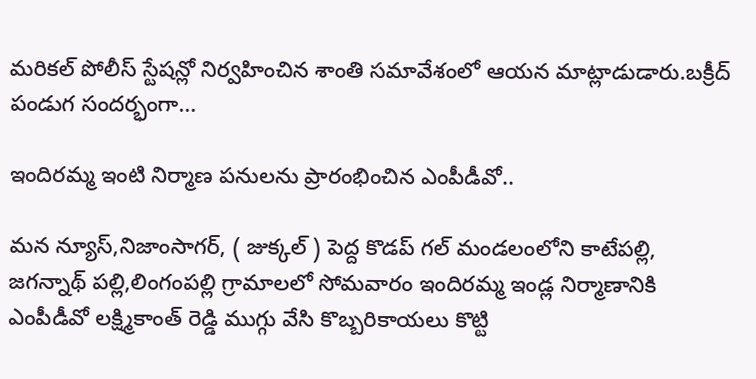మరికల్ పోలీస్ స్టేషన్లో నిర్వహించిన శాంతి సమావేశంలో ఆయన మాట్లాడుడారు.బక్రీద్ పండుగ సందర్భంగా…

ఇందిరమ్మ ఇంటి నిర్మాణ పనులను ప్రారంభించిన ఎంపీడీవో..

మన న్యూస్,నిజాంసాగర్, ( జుక్కల్ ) పెద్ద కొడప్ గల్ మండలంలోని కాటేపల్లి, జగన్నాథ్ పల్లి,లింగంపల్లి గ్రామాలలో సోమవారం ఇందిరమ్మ ఇండ్ల నిర్మాణానికి ఎంపీడీవో లక్ష్మికాంత్ రెడ్డి ముగ్గు వేసి కొబ్బరికాయలు కొట్టి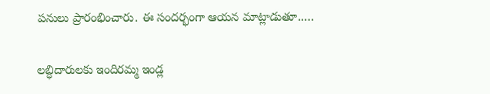పనులు ప్రారంభించారు. ఈ సందర్భంగా ఆయన మాట్లాడుతూ..…

లబ్ధిదారులకు ఇందిరమ్మ ఇండ్ల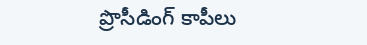ప్రొసీడింగ్ కాపీలు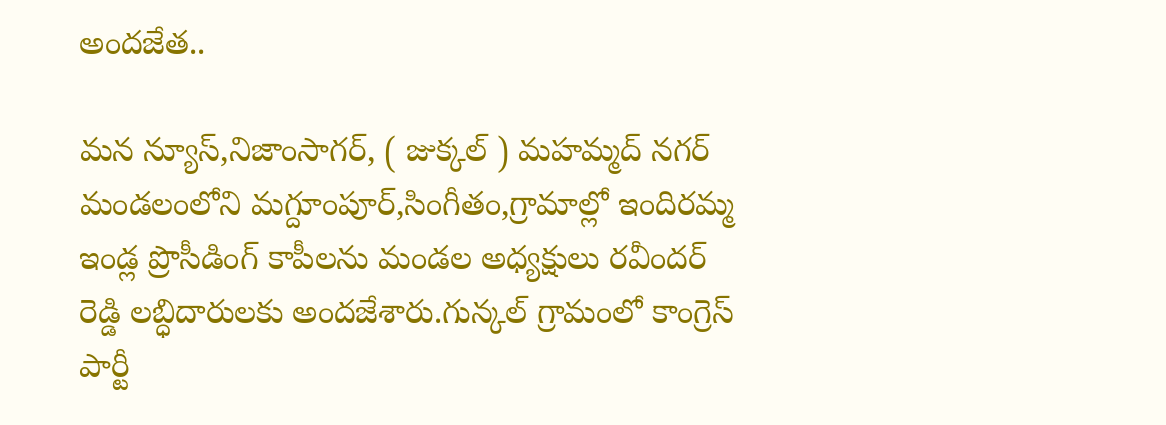అందజేత..

మన న్యూస్,నిజాంసాగర్, ( జుక్కల్ ) మహమ్మద్ నగర్ మండలంలోని మగ్దూంపూర్,సింగీతం,గ్రామాల్లో ఇందిరమ్మ ఇండ్ల ప్రొసీడింగ్ కాపీలను మండల అధ్యక్షులు రవీందర్ రెడ్డి లబ్ధిదారులకు అందజేశారు.గున్కల్ గ్రామంలో కాంగ్రెస్ పార్టీ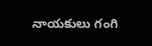నాయకులు గంగి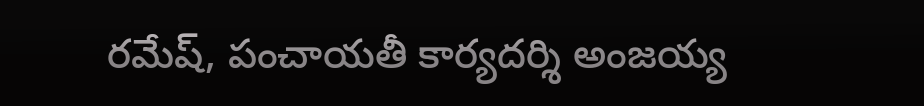రమేష్, పంచాయతీ కార్యదర్శి అంజయ్య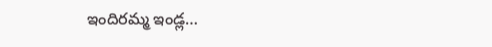ఇందిరమ్మ ఇండ్ల…